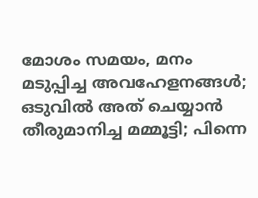മോശം സമയം, മനം മടുപ്പിച്ച അവഹേളനങ്ങള്‍; ഒടുവിൽ അത് ചെയ്യാൻ തീരുമാനിച്ച മമ്മൂട്ടി; പിന്നെ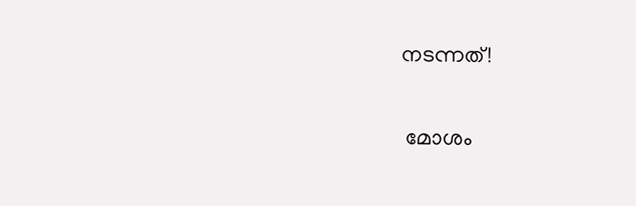നടന്നത്!

 മോശം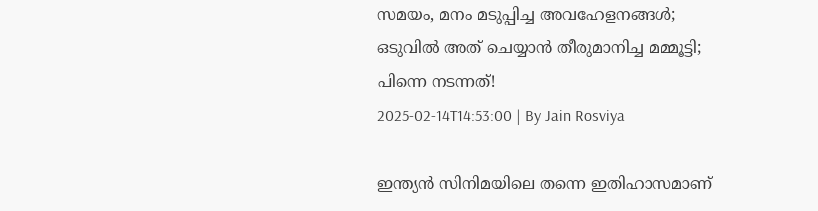സമയം, മനം മടുപ്പിച്ച അവഹേളനങ്ങള്‍; ഒടുവിൽ അത് ചെയ്യാൻ തീരുമാനിച്ച മമ്മൂട്ടി; പിന്നെ നടന്നത്!
2025-02-14T14:53:00 | By Jain Rosviya

ഇന്ത്യന്‍ സിനിമയിലെ തന്നെ ഇതിഹാസമാണ്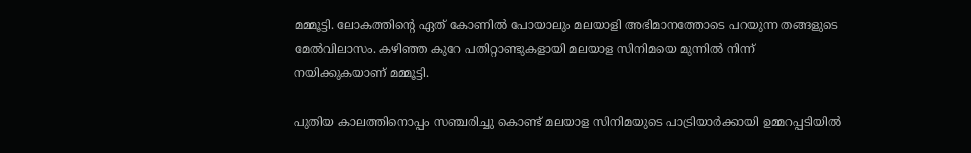മമ്മൂട്ടി. ലോകത്തിന്റെ ഏത് കോണില്‍ പോയാലും മലയാളി അഭിമാനത്തോടെ പറയുന്ന തങ്ങളുടെ മേല്‍വിലാസം. കഴിഞ്ഞ കുറേ പതിറ്റാണ്ടുകളായി മലയാള സിനിമയെ മുന്നില്‍ നിന്ന് നയിക്കുകയാണ് മമ്മൂട്ടി.

പുതിയ കാലത്തിനൊപ്പം സഞ്ചരിച്ചു കൊണ്ട് മലയാള സിനിമയുടെ പാട്രിയാര്‍ക്കായി ഉമ്മറപ്പടിയില്‍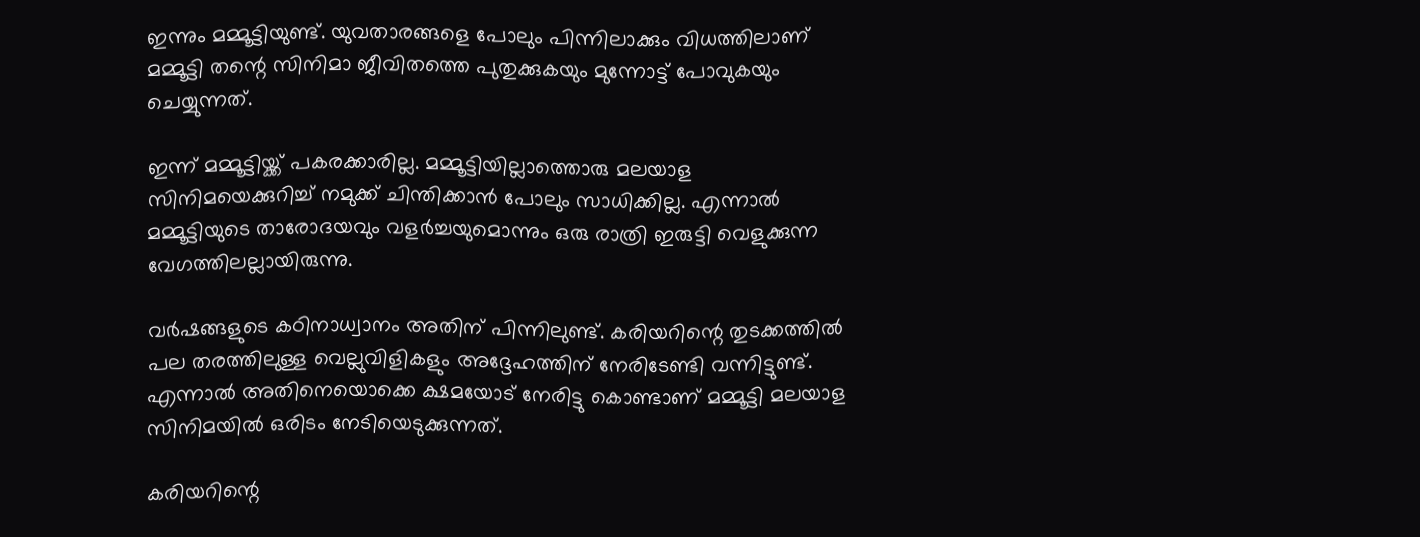ഇന്നും മമ്മൂട്ടിയുണ്ട്. യുവതാരങ്ങളെ പോലും പിന്നിലാക്കും വിധത്തിലാണ് മമ്മൂട്ടി തന്റെ സിനിമാ ജീവിതത്തെ പുതുക്കുകയും മുന്നോട്ട് പോവുകയും ചെയ്യുന്നത്.

ഇന്ന് മമ്മൂട്ടിയ്ക്ക് പകരക്കാരില്ല. മമ്മൂട്ടിയില്ലാത്തൊരു മലയാള സിനിമയെക്കുറിച്ച് നമുക്ക് ചിന്തിക്കാന്‍ പോലും സാധിക്കില്ല. എന്നാല്‍ മമ്മൂട്ടിയുടെ താരോദയവും വളര്‍ച്ചയുമൊന്നും ഒരു രാത്രി ഇരുട്ടി വെളുക്കുന്ന വേഗത്തിലല്ലായിരുന്നു.

വര്‍ഷങ്ങളുടെ കഠിനാധ്വാനം അതിന് പിന്നിലുണ്ട്. കരിയറിന്റെ തുടക്കത്തില്‍ പല തരത്തിലുള്ള വെല്ലുവിളികളും അദ്ദേഹത്തിന് നേരിടേണ്ടി വന്നിട്ടുണ്ട്. എന്നാല്‍ അതിനെയൊക്കെ ക്ഷമയോട് നേരിട്ടു കൊണ്ടാണ് മമ്മൂട്ടി മലയാള സിനിമയില്‍ ഒരിടം നേടിയെടുക്കുന്നത്.

കരിയറിന്റെ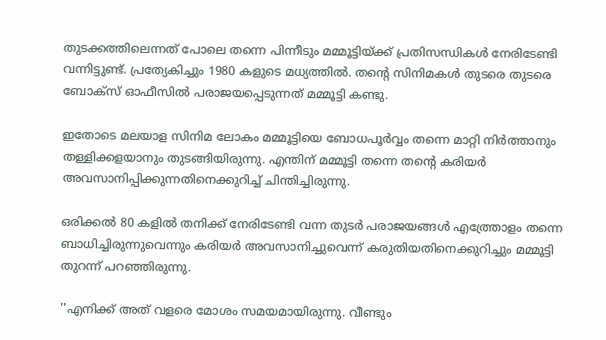തുടക്കത്തിലെന്നത് പോലെ തന്നെ പിന്നീടും മമ്മൂട്ടിയ്ക്ക് പ്രതിസന്ധികള്‍ നേരിടേണ്ടി വന്നിട്ടുണ്ട്. പ്രത്യേകിച്ചും 1980 കളുടെ മധ്യത്തില്‍. തന്റെ സിനിമകള്‍ തുടരെ തുടരെ ബോക്‌സ് ഓഫീസില്‍ പരാജയപ്പെടുന്നത് മമ്മൂട്ടി കണ്ടു.

ഇതോടെ മലയാള സിനിമ ലോകം മമ്മൂട്ടിയെ ബോധപൂര്‍വ്വം തന്നെ മാറ്റി നിര്‍ത്താനും തള്ളിക്കളയാനും തുടങ്ങിയിരുന്നു. എന്തിന് മമ്മൂട്ടി തന്നെ തന്റെ കരിയര്‍ അവസാനിപ്പിക്കുന്നതിനെക്കുറിച്ച് ചിന്തിച്ചിരുന്നു.

ഒരിക്കല്‍ 80 കളില്‍ തനിക്ക് നേരിടേണ്ടി വന്ന തുടര്‍ പരാജയങ്ങള്‍ എത്ത്രോളം തന്നെ ബാധിച്ചിരുന്നുവെന്നും കരിയര്‍ അവസാനിച്ചുവെന്ന് കരുതിയതിനെക്കുറിച്ചും മമ്മൂട്ടി തുറന്ന് പറഞ്ഞിരുന്നു.

''എനിക്ക് അത് വളരെ മോശം സമയമായിരുന്നു. വീണ്ടും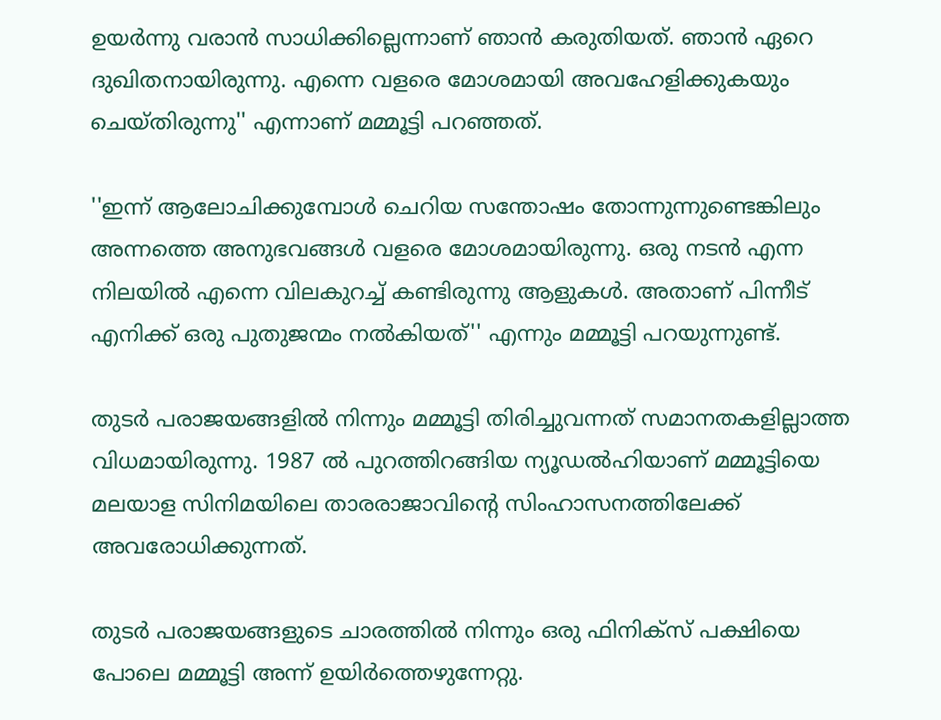ഉയര്‍ന്നു വരാന്‍ സാധിക്കില്ലെന്നാണ് ഞാന്‍ കരുതിയത്. ഞാന്‍ ഏറെ ദുഖിതനായിരുന്നു. എന്നെ വളരെ മോശമായി അവഹേളിക്കുകയും ചെയ്തിരുന്നു'' എന്നാണ് മമ്മൂട്ടി പറഞ്ഞത്.

''ഇന്ന് ആലോചിക്കുമ്പോള്‍ ചെറിയ സന്തോഷം തോന്നുന്നുണ്ടെങ്കിലും അന്നത്തെ അനുഭവങ്ങള്‍ വളരെ മോശമായിരുന്നു. ഒരു നടന്‍ എന്ന നിലയില്‍ എന്നെ വിലകുറച്ച് കണ്ടിരുന്നു ആളുകള്‍. അതാണ് പിന്നീട് എനിക്ക് ഒരു പുതുജന്മം നല്‍കിയത്'' എന്നും മമ്മൂട്ടി പറയുന്നുണ്ട്.

തുടര്‍ പരാജയങ്ങളില്‍ നിന്നും മമ്മൂട്ടി തിരിച്ചുവന്നത് സമാനതകളില്ലാത്ത വിധമായിരുന്നു. 1987 ല്‍ പുറത്തിറങ്ങിയ ന്യൂഡല്‍ഹിയാണ് മമ്മൂട്ടിയെ മലയാള സിനിമയിലെ താരരാജാവിന്റെ സിംഹാസനത്തിലേക്ക് അവരോധിക്കുന്നത്.

തുടര്‍ പരാജയങ്ങളുടെ ചാരത്തില്‍ നിന്നും ഒരു ഫിനിക്‌സ് പക്ഷിയെ പോലെ മമ്മൂട്ടി അന്ന് ഉയിര്‍ത്തെഴുന്നേറ്റു.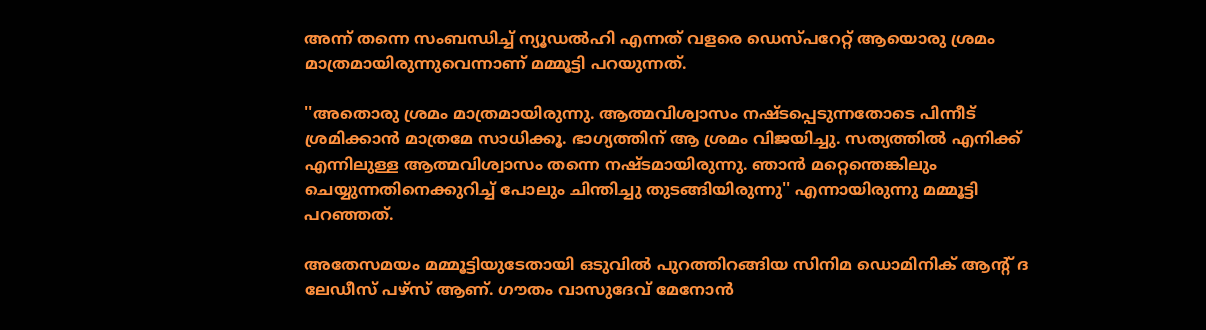അന്ന് തന്നെ സംബന്ധിച്ച് ന്യൂഡല്‍ഹി എന്നത് വളരെ ഡെസ്പറേറ്റ് ആയൊരു ശ്രമം മാത്രമായിരുന്നുവെന്നാണ് മമ്മൂട്ടി പറയുന്നത്.

''അതൊരു ശ്രമം മാത്രമായിരുന്നു. ആത്മവിശ്വാസം നഷ്ടപ്പെടുന്നതോടെ പിന്നീട് ശ്രമിക്കാന്‍ മാത്രമേ സാധിക്കൂ. ഭാഗ്യത്തിന് ആ ശ്രമം വിജയിച്ചു. സത്യത്തില്‍ എനിക്ക് എന്നിലുള്ള ആത്മവിശ്വാസം തന്നെ നഷ്ടമായിരുന്നു. ഞാന്‍ മറ്റെന്തെങ്കിലും ചെയ്യുന്നതിനെക്കുറിച്ച് പോലും ചിന്തിച്ചു തുടങ്ങിയിരുന്നു'' എന്നായിരുന്നു മമ്മൂട്ടി പറഞ്ഞത്.

അതേസമയം മമ്മൂട്ടിയുടേതായി ഒടുവില്‍ പുറത്തിറങ്ങിയ സിനിമ ഡൊമിനിക് ആന്റ് ദ ലേഡീസ് പഴ്‌സ് ആണ്. ഗൗതം വാസുദേവ് മേനോന്‍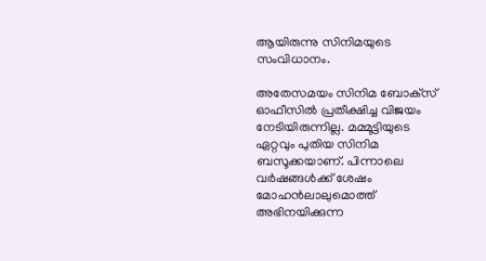ആയിരുന്നു സിനിമയുടെ സംവിധാനം.

അതേസമയം സിനിമ ബോക്‌സ് ഓഫീസില്‍ പ്രതീക്ഷിച്ച വിജയം നേടിയിരുന്നില്ല. മമ്മൂട്ടിയുടെ ഏറ്റവും പുതിയ സിനിമ ബസൂക്കയാണ്. പിന്നാലെ വര്‍ഷങ്ങള്‍ക്ക് ശേഷം മോഹന്‍ലാലുമൊത്ത് അഭിനയിക്കുന്ന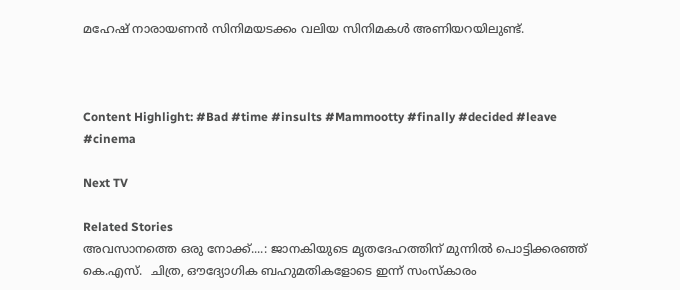മഹേഷ് നാരായണന്‍ സിനിമയടക്കം വലിയ സിനിമകള്‍ അണിയറയിലുണ്ട്.



Content Highlight: #Bad #time #insults #Mammootty #finally #decided #leave #cinema

Next TV

Related Stories
അവസാനത്തെ ഒരു നോക്ക്....: ജാനകിയുടെ മൃതദേഹത്തിന് മുന്നിൽ പൊട്ടിക്കരഞ്ഞ് കെ.എസ്.  ചിത്ര, ഔദ്യോഗിക ബഹുമതികളോടെ ഇന്ന് സംസ്കാരം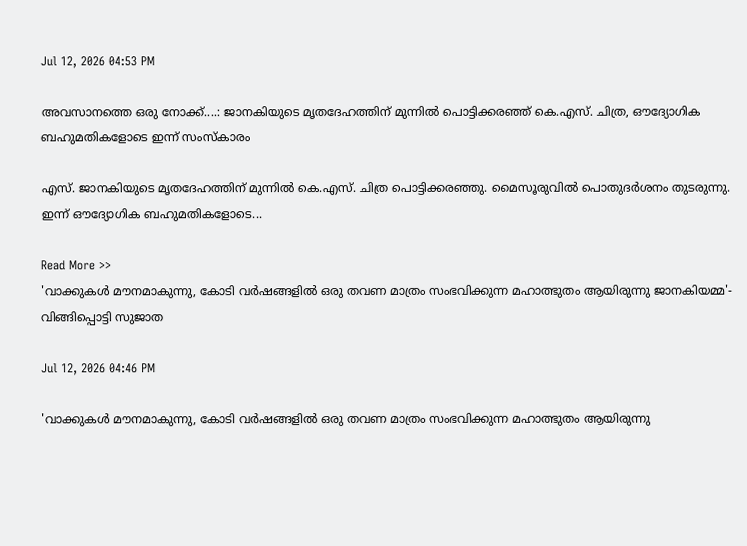Jul 12, 2026 04:53 PM

അവസാനത്തെ ഒരു നോക്ക്....: ജാനകിയുടെ മൃതദേഹത്തിന് മുന്നിൽ പൊട്ടിക്കരഞ്ഞ് കെ.എസ്. ചിത്ര, ഔദ്യോഗിക ബഹുമതികളോടെ ഇന്ന് സംസ്കാരം

എസ്. ജാനകിയുടെ മൃതദേഹത്തിന് മുന്നിൽ കെ.എസ്. ചിത്ര പൊട്ടിക്കരഞ്ഞു. മൈസൂരുവിൽ പൊതുദർശനം തുടരുന്നു. ഇന്ന് ഔദ്യോഗിക ബഹുമതികളോടെ...

Read More >>
'വാക്കുകൾ മൗനമാകുന്നു, കോടി വർഷങ്ങളിൽ ഒരു തവണ മാത്രം സംഭവിക്കുന്ന മഹാത്ഭുതം ആയിരുന്നു ജാനകിയമ്മ'-  വിങ്ങിപ്പൊട്ടി സുജാത

Jul 12, 2026 04:46 PM

'വാക്കുകൾ മൗനമാകുന്നു, കോടി വർഷങ്ങളിൽ ഒരു തവണ മാത്രം സംഭവിക്കുന്ന മഹാത്ഭുതം ആയിരുന്നു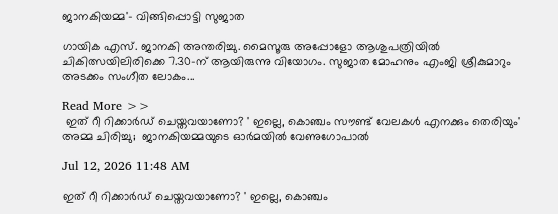ജാനകിയമ്മ'- വിങ്ങിപ്പൊട്ടി സുജാത

ഗായിക എസ്. ജാനകി അന്തരിച്ചു. മൈസൂരു അപ്പോളോ ആശുപത്രിയിൽ ചികിത്സയിലിരിക്കെ 7.30-ന് ആയിരുന്നു വിയോഗം. സുജാത മോഹനും എംജി ശ്രീകുമാറും അടക്കം സംഗീത ലോകം...

Read More >>
 ഇത് റീ റിക്കാർഡ് ചെയ്തവയാണോ? ' ഇല്ലെ, കൊഞ്ചം സൗണ്ട് വേലകൾ എനക്കും തെരിയും' അമ്മ ചിരിച്ചു;  ജാനകിയമ്മയുടെ ഓർമയിൽ വേണുഗോപാൽ

Jul 12, 2026 11:48 AM

ഇത് റീ റിക്കാർഡ് ചെയ്തവയാണോ? ' ഇല്ലെ, കൊഞ്ചം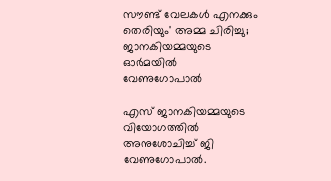സൗണ്ട് വേലകൾ എനക്കും തെരിയും' അമ്മ ചിരിച്ചു; ജാനകിയമ്മയുടെ ഓർമയിൽ വേണുഗോപാൽ

എസ് ജാനകിയമ്മയുടെ വിയോഗത്തിൽ അനുശോചിച്ച് ജി വേണുഗോപാൽ.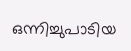ഒന്നിച്ചുപാടിയ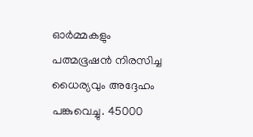ഓർമ്മകളും പത്മഭൂഷൻ നിരസിച്ച ധൈര്യവും അദ്ദേഹം പങ്കുവെച്ചു. 45000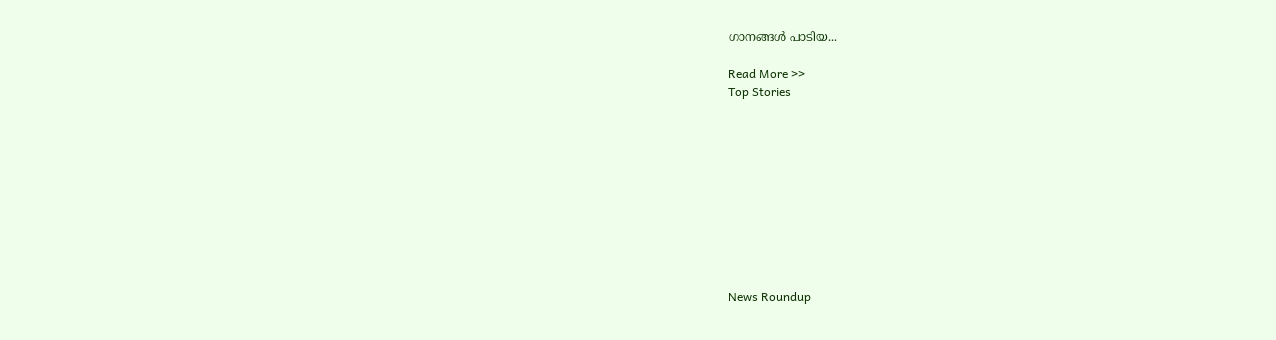ഗാനങ്ങൾ പാടിയ...

Read More >>
Top Stories










News Roundup